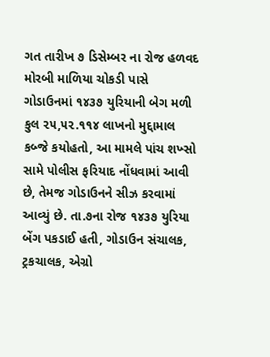ગત તારીખ ૭ ડિસેમ્બર ના રોજ હળવદ મોરબી માળિયા ચોકડી પાસે ગોડાઉનમાં ૧૪૩૭ યુરિયાની બેગ મળી કુલ ૨૫,૫૨.૧૧૪ લાખનો મુદ્દામાલ કબ્જે કયોહતો, આ મામલે પાંચ શખ્સો સામે પોલીસ ફરિયાદ નોંધવામાં આવી છે, તેમજ ગોડાઉનને સીઝ કરવામાં આવ્યું છે. તા.૭ના રોજ ૧૪૩૭ યુરિયા બેંગ પકડાઈ હતી, ગોડાઉન સંચાલક, ટ્રકચાલક, એગ્રો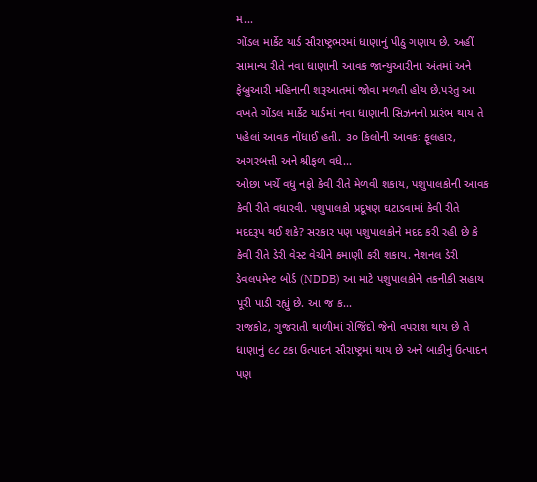મ...
ગોંડલ માર્કેટ યાર્ડ સૌરાષ્ટ્રભરમાં ધાણાનું પીઠુ ગણાય છે. અહીં સામાન્ય રીતે નવા ધાણાની આવક જાન્યુઆરીના અંતમાં અને ફેબ્રુઆરી મહિનાની શરૂઆતમાં જોવા મળતી હોય છે.પરંતુ આ વખતે ગોંડલ માર્કેટ યાર્ડમાં નવા ધાણાની સિઝનનો પ્રારંભ થાય તે પહેલાં આવક નોંધાઈ હતી. ૩૦ કિલોની આવકઃ ફૂલહાર, અગરબત્તી અને શ્રીફળ વધે...
ઓછા ખર્ચે વધુ નફો કેવી રીતે મેળવી શકાય, પશુપાલકોની આવક કેવી રીતે વધારવી. પશુપાલકો પ્રદૂષણ ઘટાડવામાં કેવી રીતે મદદરૂપ થઈ શકે? સરકાર પણ પશુપાલકોને મદદ કરી રહી છે કે કેવી રીતે ડેરી વેસ્ટ વેચીને કમાણી કરી શકાય. નેશનલ ડેરી ડેવલપમેન્ટ બોર્ડ (NDDB) આ માટે પશુપાલકોને તકનીકી સહાય પૂરી પાડી રહ્યું છે. આ જ ક...
રાજકોટ, ગુજરાતી થાળીમાં રોજિંદો જેનો વપરાશ થાય છે તે ધાણાનું ૯૮ ટકા ઉત્પાદન સૌરાષ્ટ્રમાં થાય છે અને બાકીનું ઉત્પાદન પણ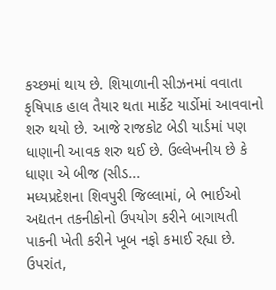કચ્છમાં થાય છે. શિયાળાની સીઝનમાં વવાતા કૃષિપાક હાલ તૈયાર થતા માર્કેટ યાર્ડોમાં આવવાનો શરુ થયો છે. આજે રાજકોટ બેડી યાર્ડમાં પણ ધાણાની આવક શરુ થઈ છે. ઉલ્લેખનીય છે કે ધાણા એ બીજ (સીડ...
મધ્યપ્રદેશના શિવપુરી જિલ્લામાં, બે ભાઈઓ અદ્યતન તકનીકોનો ઉપયોગ કરીને બાગાયતી પાકની ખેતી કરીને ખૂબ નફો કમાઈ રહ્યા છે. ઉપરાંત,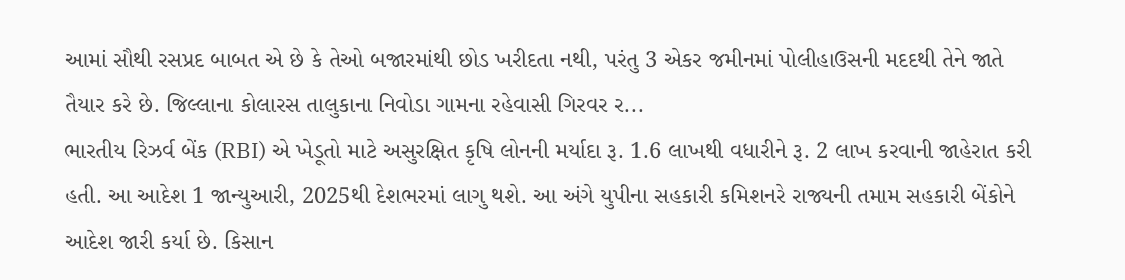આમાં સૌથી રસપ્રદ બાબત એ છે કે તેઓ બજારમાંથી છોડ ખરીદતા નથી, પરંતુ 3 એકર જમીનમાં પોલીહાઉસની મદદથી તેને જાતે તૈયાર કરે છે. જિલ્લાના કોલારસ તાલુકાના નિવોડા ગામના રહેવાસી ગિરવર ર...
ભારતીય રિઝર્વ બેંક (RBI) એ ખેડૂતો માટે અસુરક્ષિત કૃષિ લોનની મર્યાદા રૂ. 1.6 લાખથી વધારીને રૂ. 2 લાખ કરવાની જાહેરાત કરી હતી. આ આદેશ 1 જાન્યુઆરી, 2025થી દેશભરમાં લાગુ થશે. આ અંગે યુપીના સહકારી કમિશનરે રાજ્યની તમામ સહકારી બેંકોને આદેશ જારી કર્યા છે. કિસાન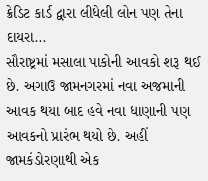ક્રેડિટ કાર્ડ દ્વારા લીધેલી લોન પણ તેના દાયરા...
સૌરાષ્ટ્રમાં મસાલા પાકોની આવકો શરૂ થઈ છે. અગાઉ જામનગરમાં નવા અજમાની આવક થયા બાદ હવે નવા ધાણાની પણ આવકનો પ્રારંભ થયો છે. અહીં જામકંડોરણાથી એક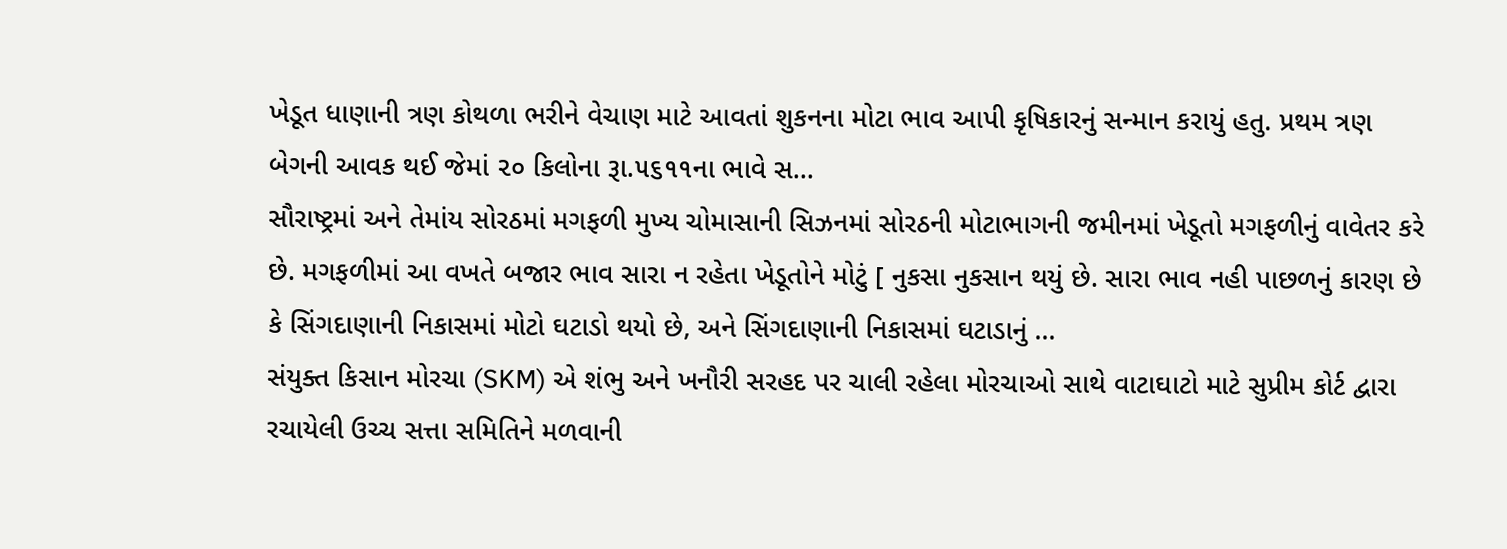ખેડૂત ધાણાની ત્રણ કોથળા ભરીને વેચાણ માટે આવતાં શુકનના મોટા ભાવ આપી કૃષિકારનું સન્માન કરાયું હતુ. પ્રથમ ત્રણ બેગની આવક થઈ જેમાં ૨૦ કિલોના રૂા.૫૬૧૧ના ભાવે સ...
સૌરાષ્ટ્રમાં અને તેમાંય સોરઠમાં મગફળી મુખ્ય ચોમાસાની સિઝનમાં સોરઠની મોટાભાગની જમીનમાં ખેડૂતો મગફળીનું વાવેતર કરે છે. મગફળીમાં આ વખતે બજાર ભાવ સારા ન રહેતા ખેડૂતોને મોટું [ નુકસા નુકસાન થયું છે. સારા ભાવ નહી પાછળનું કારણ છે કે સિંગદાણાની નિકાસમાં મોટો ઘટાડો થયો છે, અને સિંગદાણાની નિકાસમાં ઘટાડાનું ...
સંયુક્ત કિસાન મોરચા (SKM) એ શંભુ અને ખનૌરી સરહદ પર ચાલી રહેલા મોરચાઓ સાથે વાટાઘાટો માટે સુપ્રીમ કોર્ટ દ્વારા રચાયેલી ઉચ્ચ સત્તા સમિતિને મળવાની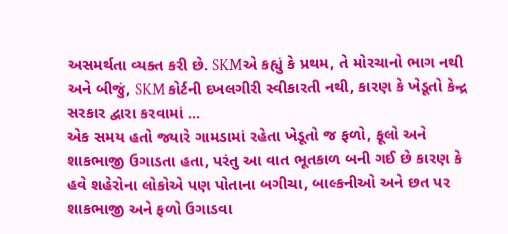અસમર્થતા વ્યક્ત કરી છે. SKMએ કહ્યું કે પ્રથમ, તે મોરચાનો ભાગ નથી અને બીજું, SKM કોર્ટની દખલગીરી સ્વીકારતી નથી, કારણ કે ખેડૂતો કેન્દ્ર સરકાર દ્વારા કરવામાં ...
એક સમય હતો જ્યારે ગામડામાં રહેતા ખેડૂતો જ ફળો, ફૂલો અને શાકભાજી ઉગાડતા હતા, પરંતુ આ વાત ભૂતકાળ બની ગઈ છે કારણ કે હવે શહેરોના લોકોએ પણ પોતાના બગીચા, બાલ્કનીઓ અને છત પર શાકભાજી અને ફળો ઉગાડવા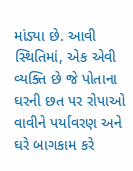માંડ્યા છે. આવી સ્થિતિમાં, એક એવી વ્યક્તિ છે જે પોતાના ઘરની છત પર રોપાઓ વાવીને પર્યાવરણ અને ઘરે બાગકામ કરે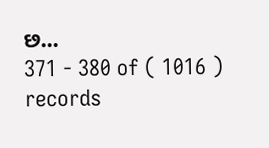છ...
371 - 380 of ( 1016 ) records